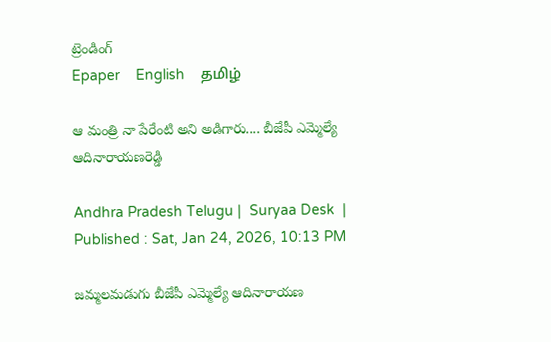ట్రెండింగ్
Epaper    English    தமிழ்

ఆ మంత్రి నా పేరేంటి అని అడిగారు.... బీజేపీ ఎమ్మెల్యే ఆదినారాయణరెడ్డి

Andhra Pradesh Telugu |  Suryaa Desk  | Published : Sat, Jan 24, 2026, 10:13 PM

జమ్మలమడుగు బీజేపీ ఎమ్మెల్యే ఆదినారాయణ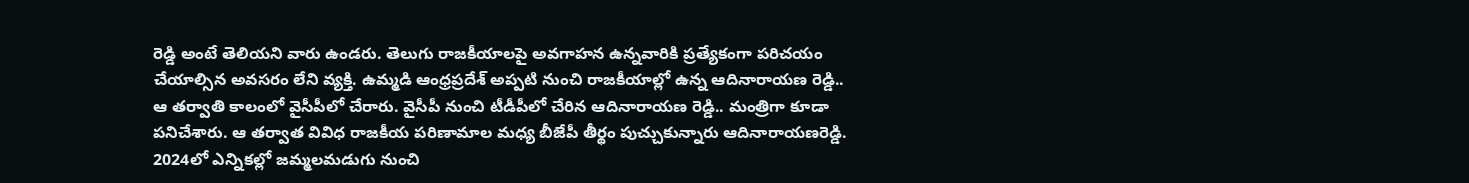రెడ్డి అంటే తెలియని వారు ఉండరు. తెలుగు రాజకీయాలపై అవగాహన ఉన్నవారికి ప్రత్యేకంగా పరిచయం చేయాల్సిన అవసరం లేని వ్యక్తి. ఉమ్మడి ఆంధ్రప్రదేశ్ అప్పటి నుంచి రాజకీయాల్లో ఉన్న ఆదినారాయణ రెడ్డి.. ఆ తర్వాతి కాలంలో వైసీపీలో చేరారు. వైసీపీ నుంచి టీడీపీలో చేరిన ఆదినారాయణ రెడ్డి.. మంత్రిగా కూడా పనిచేశారు. ఆ తర్వాత వివిధ రాజకీయ పరిణామాల మధ్య బీజేపీ తీర్థం పుచ్చుకున్నారు ఆదినారాయణరెడ్డి. 2024లో ఎన్నికల్లో జమ్మలమడుగు నుంచి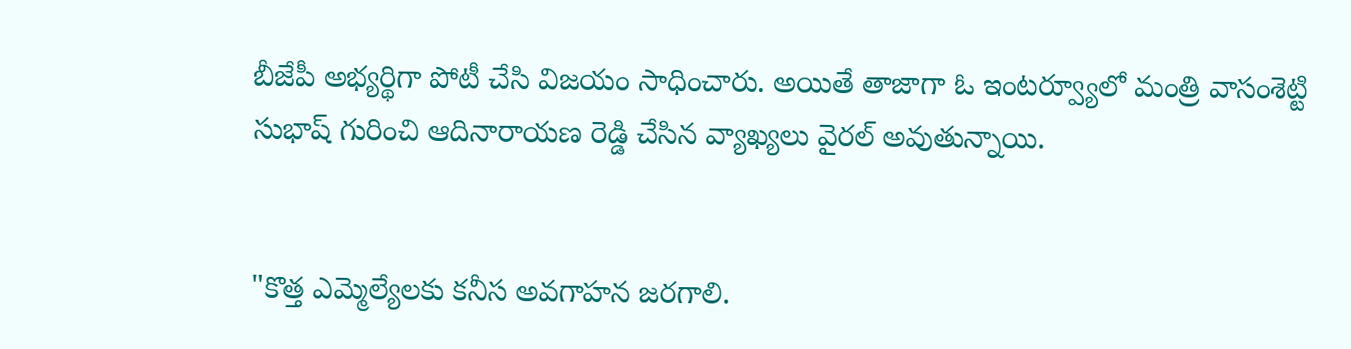బీజేపీ అభ్యర్థిగా పోటీ చేసి విజయం సాధించారు. అయితే తాజాగా ఓ ఇంటర్వ్యూలో మంత్రి వాసంశెట్టి సుభాష్ గురించి ఆదినారాయణ రెడ్డి చేసిన వ్యాఖ్యలు వైరల్ అవుతున్నాయి.


"కొత్త ఎమ్మెల్యేలకు కనీస అవగాహన జరగాలి.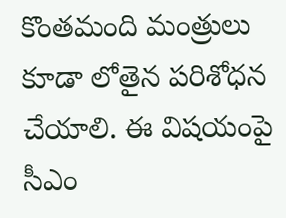కొంతమంది మంత్రులు కూడా లోతైన పరిశోధన చేయాలి. ఈ విషయంపై సీఎం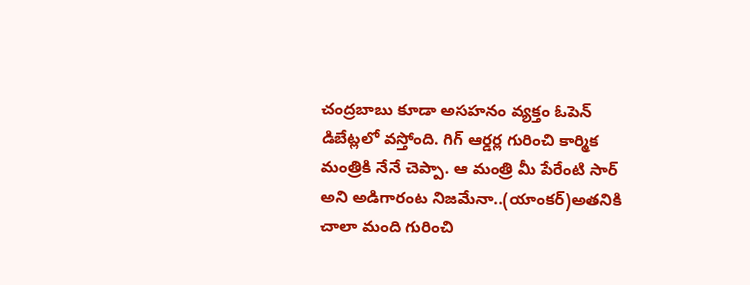చంద్రబాబు కూడా అసహనం వ్యక్తం ఓపెన్ డిబేట్లలో వస్తోంది. గిగ్ ఆర్డర్ల గురించి కార్మిక మంత్రికి నేనే చెప్పా. ఆ మంత్రి మీ పేరేంటి సార్ అని అడిగారంట నిజమేనా..(యాంకర్)అతనికి చాలా మంది గురించి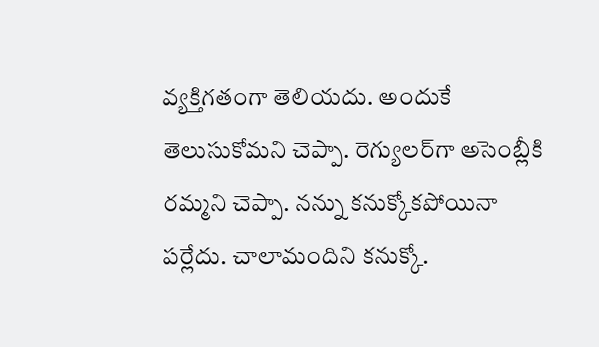వ్యక్తిగతంగా తెలియదు. అందుకే తెలుసుకోమని చెప్పా. రెగ్యులర్‌గా అసెంబ్లీకి రమ్మని చెప్పా. నన్ను కనుక్కోకపోయినా పర్లేదు. చాలామందిని కనుక్కో.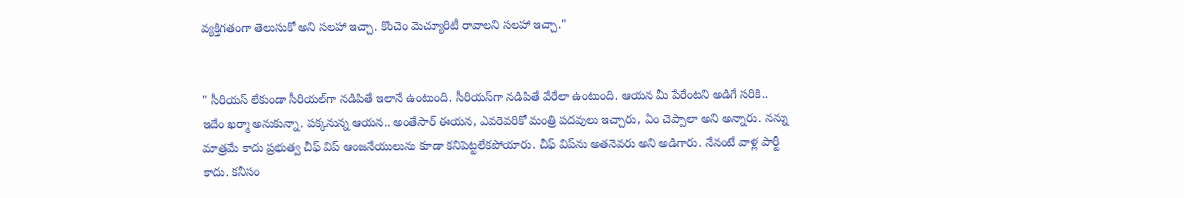వ్యక్తిగతంగా తెలుసుకో అని సలహా ఇచ్చా. కొంచెం మెచ్యూరిటీ రావాలని సలహా ఇచ్చా."


" సీరియస్ లేకుండా సీరియల్‌గా నడిపితే ఇలానే ఉంటుంది. సీరియస్‌గా నడిపితే వేరేలా ఉంటుంది. ఆయన మీ పేరేంటని అడిగే సరికి.. ఇదేం ఖర్మా అనుకున్నా. పక్కనున్న ఆయన.. అంతేసార్ ఈయన, ఎవరెవరికో మంత్రి పదవులు ఇచ్చారు, ఏం చెప్పాలా అని అన్నారు. నన్ను మాత్రమే కాదు ప్రభుత్వ చీఫ్ విప్ ఆంజనేయులును కూడా కనిపెట్టలేకపోయారు. చీఫ్ విప్‌ను అతనెవరు అని అడిగారు. నేనంటే వాళ్ల పార్టీ కాదు. కనీసం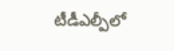టీడీఎల్పీలో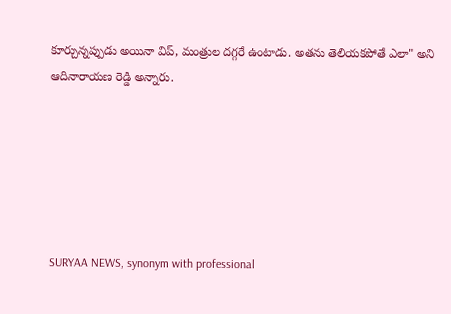కూర్చున్నప్పుడు అయినా విప్, మంత్రుల దగ్గరే ఉంటాడు. అతను తెలియకపోతే ఎలా" అని ఆదినారాయణ రెడ్డి అన్నారు.






SURYAA NEWS, synonym with professional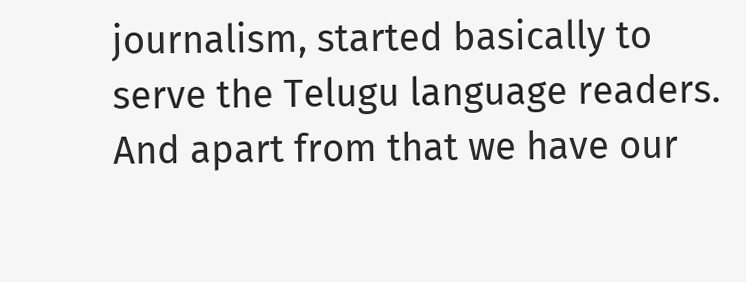journalism, started basically to serve the Telugu language readers. And apart from that we have our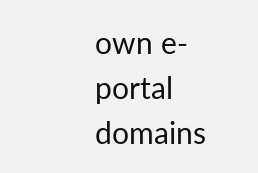own e-portal domains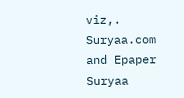viz,. Suryaa.com and Epaper Suryaa